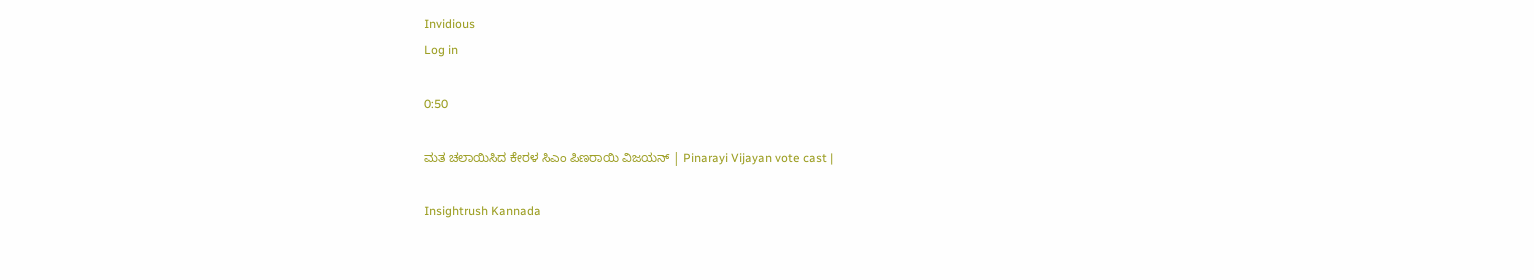Invidious
Log in

0:50

ಮತ ಚಲಾಯಿಸಿದ ಕೇರಳ ಸಿಎಂ ಪಿಣರಾಯಿ ವಿಜಯನ್ | Pinarayi Vijayan vote cast |

Insightrush Kannada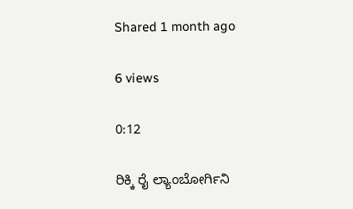Shared 1 month ago

6 views

0:12

ರಿಕ್ಕಿ ರೈ ಲ್ಯಾಂಬೋರ್ಗಿನಿ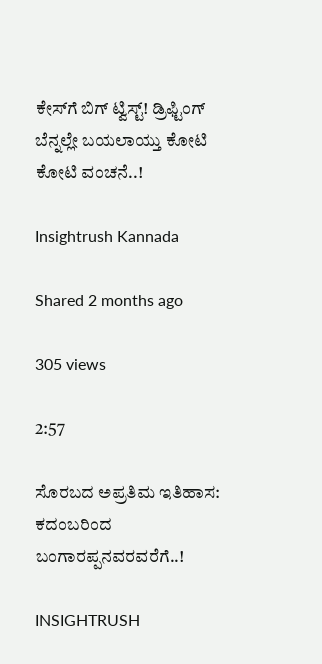ಕೇಸ್‌ಗೆ ಬಿಗ್ ಟ್ವಿಸ್ಟ್! ಡ್ರಿಫ್ಟಿಂಗ್ ಬೆನ್ನಲ್ಲೇ ಬಯಲಾಯ್ತು ಕೋಟಿ ಕೋಟಿ ವಂಚನೆ..!

Insightrush Kannada

Shared 2 months ago

305 views

2:57

ಸೊರಬದ ಅಪ್ರತಿಮ ಇತಿಹಾಸ: ಕದಂಬರಿಂದ ಬಂಗಾರಪ್ಪನವರವರೆಗೆ..!

INSIGHTRUSH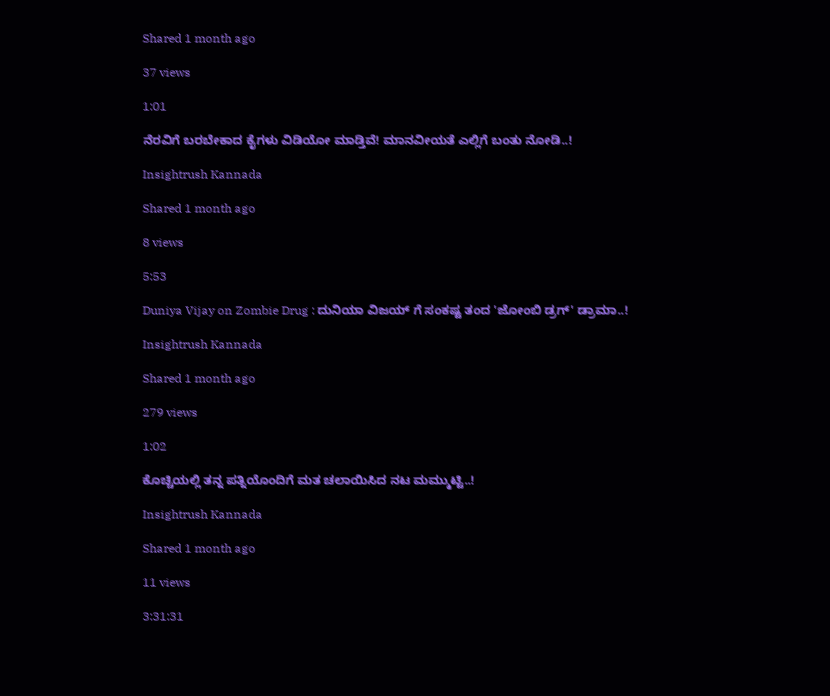Shared 1 month ago

37 views

1:01

ನೆರವಿಗೆ ಬರಬೇಕಾದ ಕೈಗಳು ವಿಡಿಯೋ ಮಾಡ್ತಿವೆ! ಮಾನವೀಯತೆ ಎಲ್ಲಿಗೆ ಬಂತು ನೋಡಿ..!

Insightrush Kannada

Shared 1 month ago

8 views

5:53

Duniya Vijay on Zombie Drug : ದುನಿಯಾ ವಿಜಯ್ ಗೆ ಸಂಕಷ್ಟ ತಂದ 'ಜೋಂಬಿ ಡ್ರಗ್' ಡ್ರಾಮಾ..!

Insightrush Kannada

Shared 1 month ago

279 views

1:02

ಕೊಚ್ಚಿಯಲ್ಲಿ ತನ್ನ ಪತ್ನಿಯೊಂದಿಗೆ ಮತ ಚಲಾಯಿಸಿದ ನಟ ಮಮ್ಮುಟ್ಟಿ..!

Insightrush Kannada

Shared 1 month ago

11 views

3:31:31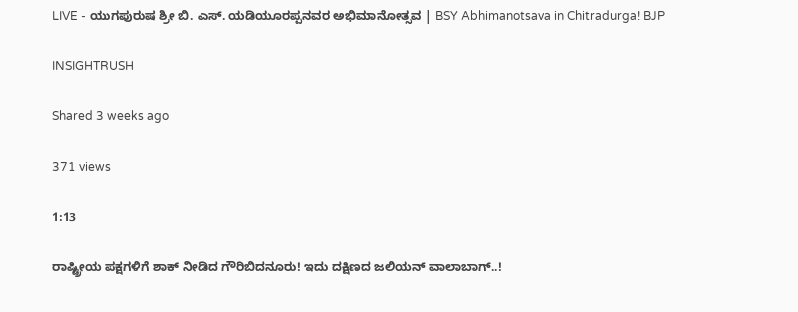LIVE - ಯುಗಪುರುಷ ಶ್ರೀ ಬಿ. ಎಸ್. ಯಡಿಯೂರಪ್ಪನವರ ಅಭಿಮಾನೋತ್ಸವ | BSY Abhimanotsava in Chitradurga! BJP

INSIGHTRUSH

Shared 3 weeks ago

371 views

1:13

ರಾಷ್ಟ್ರೀಯ ಪಕ್ಷಗಳಿಗೆ ಶಾಕ್ ನೀಡಿದ ಗೌರಿಬಿದನೂರು! ಇದು ದಕ್ಷಿಣದ ಜಲಿಯನ್ ವಾಲಾಬಾಗ್..!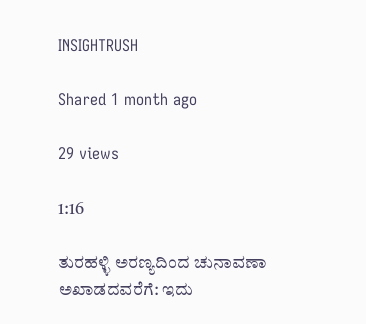INSIGHTRUSH

Shared 1 month ago

29 views

1:16

ತುರಹಳ್ಳಿ ಅರಣ್ಯದಿಂದ ಚುನಾವಣಾ ಅಖಾಡದವರೆಗೆ: ಇದು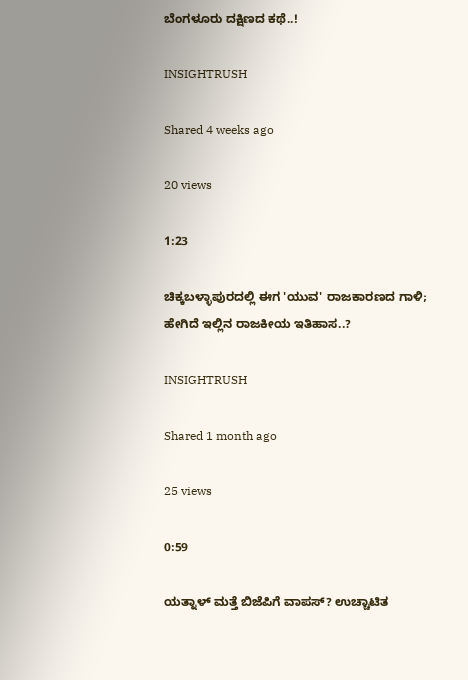ಬೆಂಗಳೂರು ದಕ್ಷಿಣದ ಕಥೆ..!

INSIGHTRUSH

Shared 4 weeks ago

20 views

1:23

ಚಿಕ್ಕಬಳ್ಳಾಪುರದಲ್ಲಿ ಈಗ 'ಯುವ' ರಾಜಕಾರಣದ ಗಾಳಿ; ಹೇಗಿದೆ ಇಲ್ಲಿನ ರಾಜಕೀಯ ಇತಿಹಾಸ..?

INSIGHTRUSH

Shared 1 month ago

25 views

0:59

ಯತ್ನಾಳ್ ಮತ್ತೆ ಬಿಜೆಪಿಗೆ ವಾಪಸ್? ಉಚ್ಚಾಟಿತ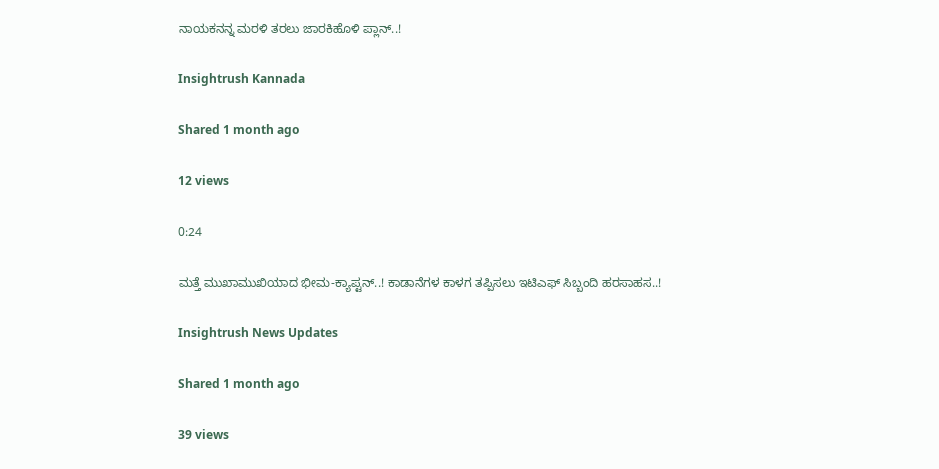ನಾಯಕನನ್ನ ಮರಳಿ ತರಲು ಜಾರಕಿಹೊಳಿ ಪ್ಲಾನ್..!

Insightrush Kannada

Shared 1 month ago

12 views

0:24

ಮತ್ತೆ ಮುಖಾಮುಖಿಯಾದ ಭೀಮ-ಕ್ಯಾಪ್ಟನ್..! ಕಾಡಾನೆಗಳ ಕಾಳಗ ತಪ್ಪಿಸಲು ಇಟಿಎಫ್ ಸಿಬ್ಬಂದಿ ಹರಸಾಹಸ..!

Insightrush News Updates

Shared 1 month ago

39 views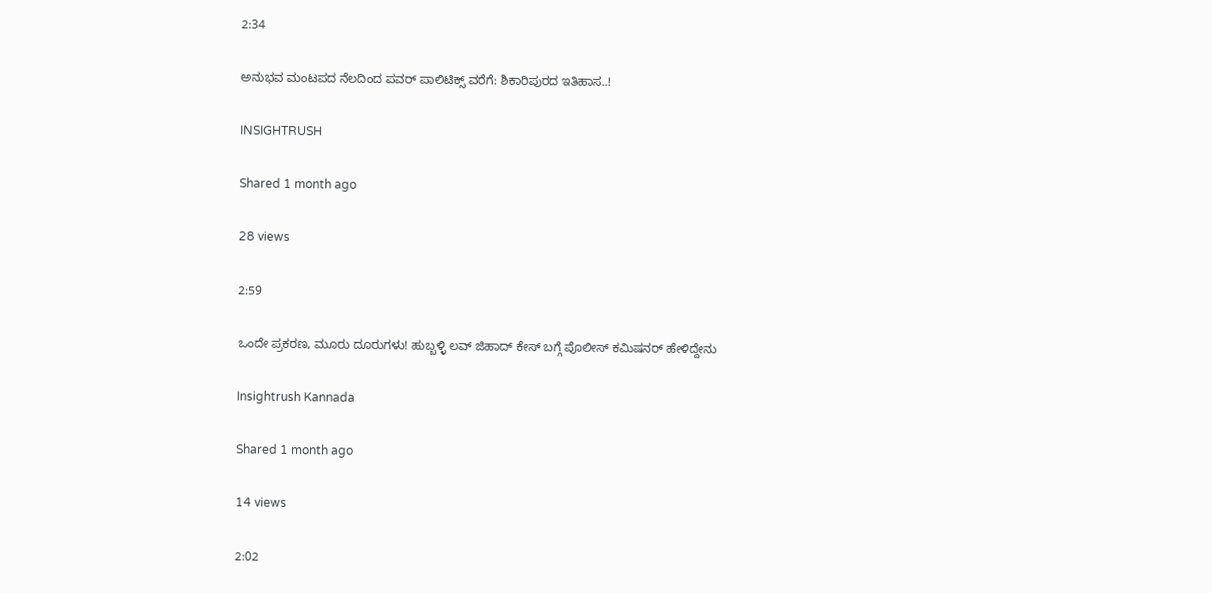2:34

ಅನುಭವ ಮಂಟಪದ ನೆಲದಿಂದ ಪವರ್ ಪಾಲಿಟಿಕ್ಸ್ ವರೆಗೆ: ಶಿಕಾರಿಪುರದ ಇತಿಹಾಸ..!

INSIGHTRUSH

Shared 1 month ago

28 views

2:59

ಒಂದೇ ಪ್ರಕರಣ, ಮೂರು ದೂರುಗಳು! ಹುಬ್ಬಳ್ಳಿ ಲವ್ ಜಿಹಾದ್ ಕೇಸ್ ಬಗ್ಗೆ ಪೊಲೀಸ್ ಕಮಿಷನರ್ ಹೇಳಿದ್ದೇನು

Insightrush Kannada

Shared 1 month ago

14 views

2:02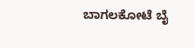ಬಾಗಲಕೋಟೆ ಬೈ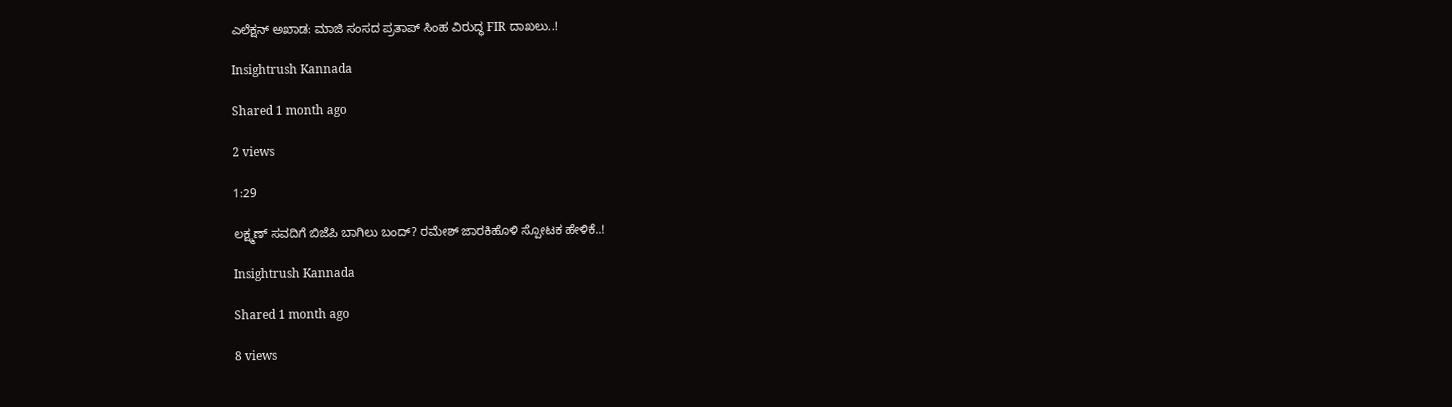ಎಲೆಕ್ಷನ್ ಅಖಾಡ: ಮಾಜಿ ಸಂಸದ ಪ್ರತಾಪ್ ಸಿಂಹ ವಿರುದ್ಧ FIR ದಾಖಲು..!

Insightrush Kannada

Shared 1 month ago

2 views

1:29

ಲಕ್ಷ್ಮಣ್ ಸವದಿಗೆ ಬಿಜೆಪಿ ಬಾಗಿಲು ಬಂದ್? ರಮೇಶ್ ಜಾರಕಿಹೊಳಿ ಸ್ಪೋಟಕ ಹೇಳಿಕೆ..!

Insightrush Kannada

Shared 1 month ago

8 views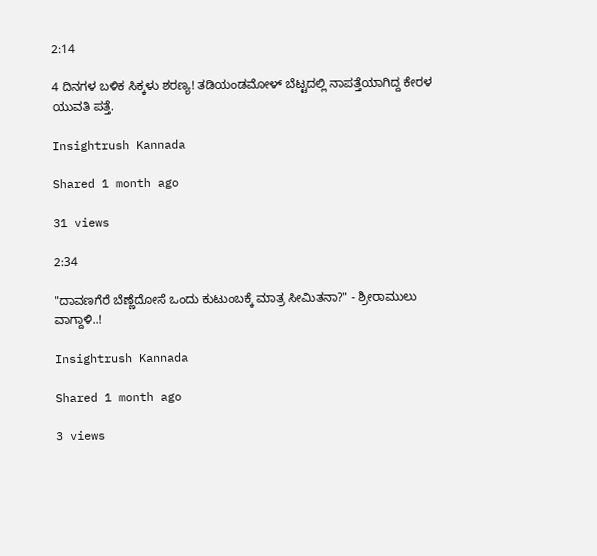2:14

4 ದಿನಗಳ ಬಳಿಕ ಸಿಕ್ಕಳು ಶರಣ್ಯ! ತಡಿಯಂಡಮೋಳ್ ಬೆಟ್ಟದಲ್ಲಿ ನಾಪತ್ತೆಯಾಗಿದ್ದ ಕೇರಳ ಯುವತಿ ಪತ್ತೆ.

Insightrush Kannada

Shared 1 month ago

31 views

2:34

"ದಾವಣಗೆರೆ ಬೆಣ್ಣೆದೋಸೆ ಒಂದು ಕುಟುಂಬಕ್ಕೆ ಮಾತ್ರ ಸೀಮಿತನಾ?" - ಶ್ರೀರಾಮುಲು ವಾಗ್ದಾಳಿ..!

Insightrush Kannada

Shared 1 month ago

3 views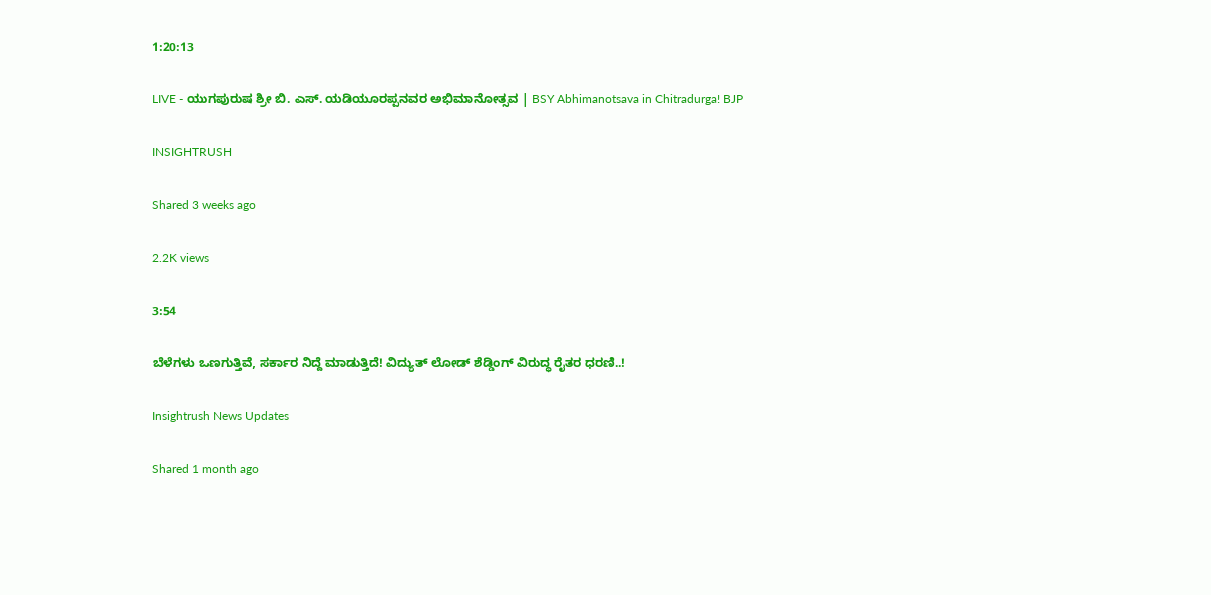1:20:13

LIVE - ಯುಗಪುರುಷ ಶ್ರೀ ಬಿ. ಎಸ್. ಯಡಿಯೂರಪ್ಪನವರ ಅಭಿಮಾನೋತ್ಸವ | BSY Abhimanotsava in Chitradurga! BJP

INSIGHTRUSH

Shared 3 weeks ago

2.2K views

3:54

ಬೆಳೆಗಳು ಒಣಗುತ್ತಿವೆ, ಸರ್ಕಾರ ನಿದ್ದೆ ಮಾಡುತ್ತಿದೆ! ವಿದ್ಯುತ್ ಲೋಡ್ ಶೆಡ್ಡಿಂಗ್ ವಿರುದ್ಧ ರೈತರ ಧರಣಿ..!

Insightrush News Updates

Shared 1 month ago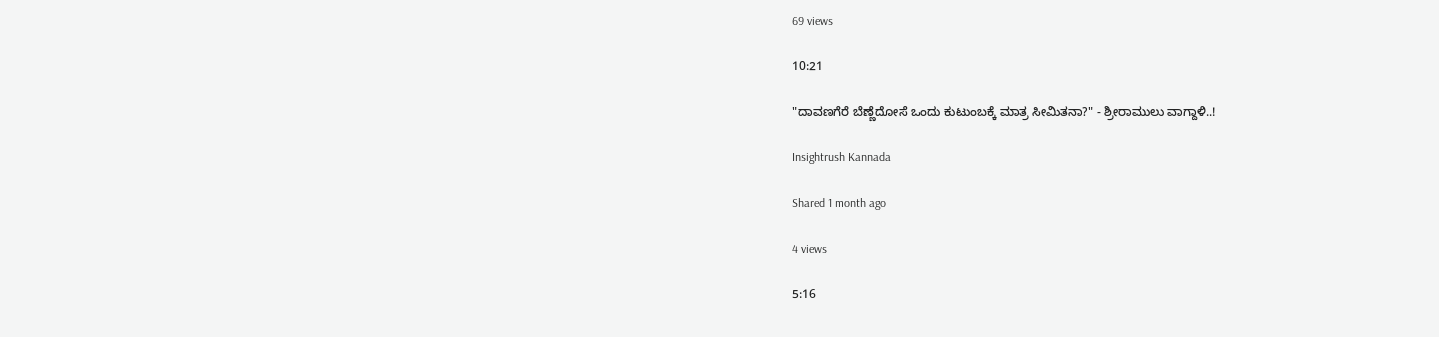69 views

10:21

"ದಾವಣಗೆರೆ ಬೆಣ್ಣೆದೋಸೆ ಒಂದು ಕುಟುಂಬಕ್ಕೆ ಮಾತ್ರ ಸೀಮಿತನಾ?" - ಶ್ರೀರಾಮುಲು ವಾಗ್ದಾಳಿ..!

Insightrush Kannada

Shared 1 month ago

4 views

5:16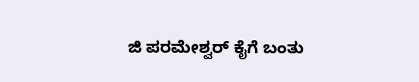ಜಿ ಪರಮೇಶ್ವರ್ ಕೈಗೆ ಬಂತು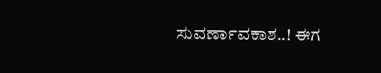ಸುವರ್ಣಾವಕಾಶ..! ಈಗ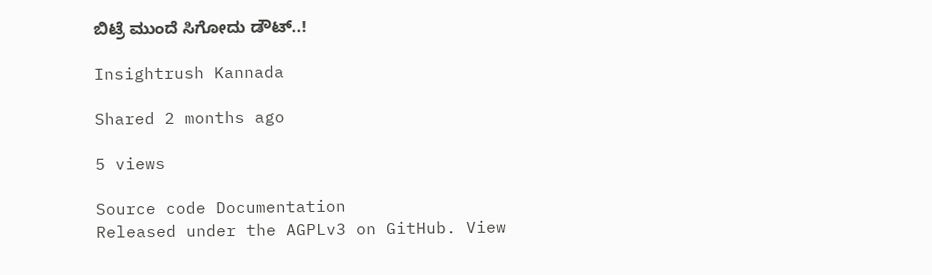ಬಿಟ್ರೆ ಮುಂದೆ ಸಿಗೋದು ಡೌಟ್..!

Insightrush Kannada

Shared 2 months ago

5 views

Source code Documentation
Released under the AGPLv3 on GitHub. View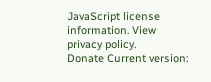JavaScript license information. View privacy policy.
Donate Current version: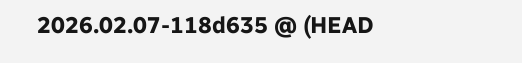2026.02.07-118d635 @ (HEAD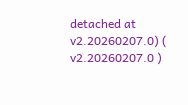detached at v2.20260207.0) ( v2.20260207.0 )